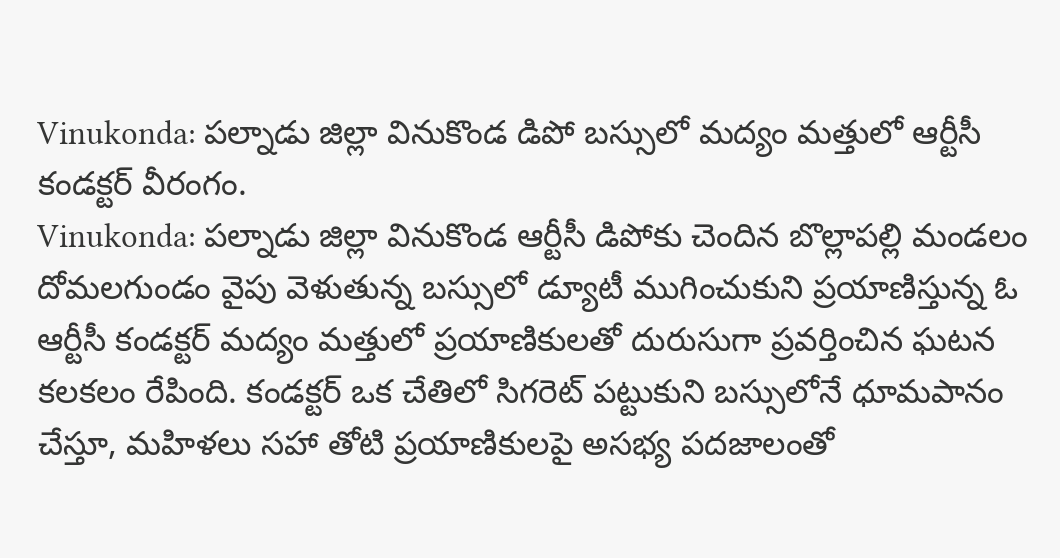Vinukonda: పల్నాడు జిల్లా వినుకొండ డిపో బస్సులో మద్యం మత్తులో ఆర్టీసీ కండక్టర్ వీరంగం.
Vinukonda: పల్నాడు జిల్లా వినుకొండ ఆర్టీసీ డిపోకు చెందిన బొల్లాపల్లి మండలం దోమలగుండం వైపు వెళుతున్న బస్సులో డ్యూటీ ముగించుకుని ప్రయాణిస్తున్న ఓ ఆర్టీసీ కండక్టర్ మద్యం మత్తులో ప్రయాణికులతో దురుసుగా ప్రవర్తించిన ఘటన కలకలం రేపింది. కండక్టర్ ఒక చేతిలో సిగరెట్ పట్టుకుని బస్సులోనే ధూమపానం చేస్తూ, మహిళలు సహా తోటి ప్రయాణికులపై అసభ్య పదజాలంతో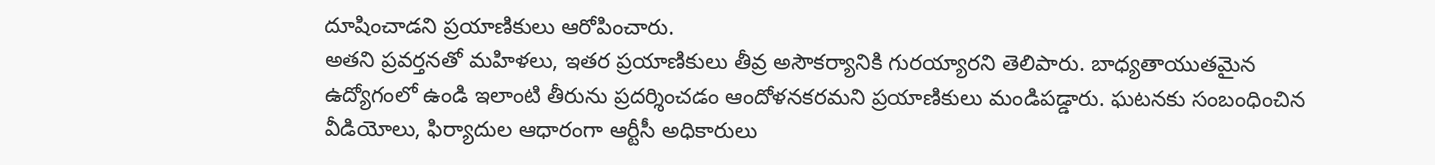దూషించాడని ప్రయాణికులు ఆరోపించారు.
అతని ప్రవర్తనతో మహిళలు, ఇతర ప్రయాణికులు తీవ్ర అసౌకర్యానికి గురయ్యారని తెలిపారు. బాధ్యతాయుతమైన ఉద్యోగంలో ఉండి ఇలాంటి తీరును ప్రదర్శించడం ఆందోళనకరమని ప్రయాణికులు మండిపడ్డారు. ఘటనకు సంబంధించిన వీడియోలు, ఫిర్యాదుల ఆధారంగా ఆర్టీసీ అధికారులు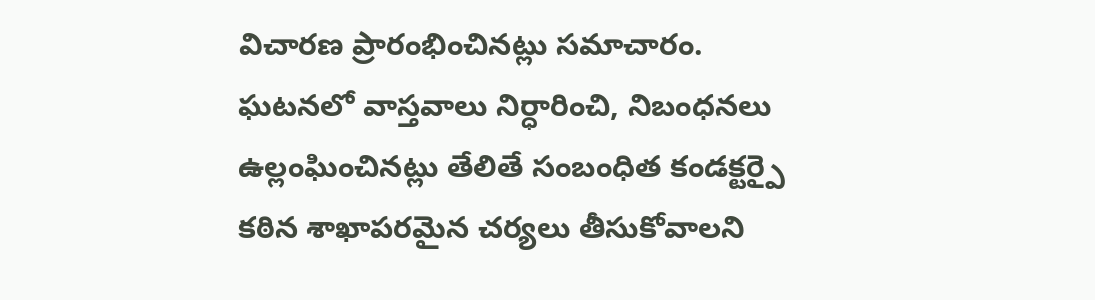విచారణ ప్రారంభించినట్లు సమాచారం.
ఘటనలో వాస్తవాలు నిర్ధారించి, నిబంధనలు ఉల్లంఘించినట్లు తేలితే సంబంధిత కండక్టర్పై కఠిన శాఖాపరమైన చర్యలు తీసుకోవాలని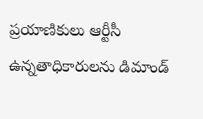ప్రయాణికులు ఆర్టీసీ ఉన్నతాధికారులను డిమాండ్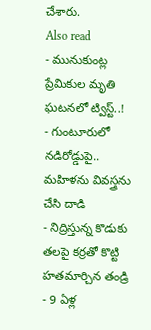చేశారు.
Also read
- మునుకుంట్ల ప్రేమికుల మృతి ఘటనలో ట్విస్ట్..!
- గుంటూరులో నడిరోడ్డుపై.. మహిళను వివస్త్రను చేసి దాడి
- నిద్రిస్తున్న కొడుకు తలపై కర్రతో కొట్టి హతమార్చిన తండ్రి
- 9 ఏళ్ల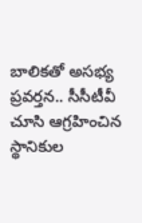బాలికతో అసభ్య ప్రవర్తన.. సీసీటీవీ చూసి ఆగ్రహించిన స్థానికుల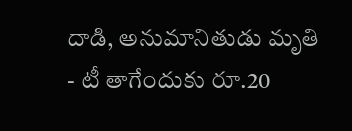దాడి, అనుమానితుడు మృతి
- టీ తాగేందుకు రూ.20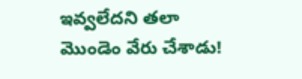ఇవ్వలేదని తలా మొండెం వేరు చేశాడు!